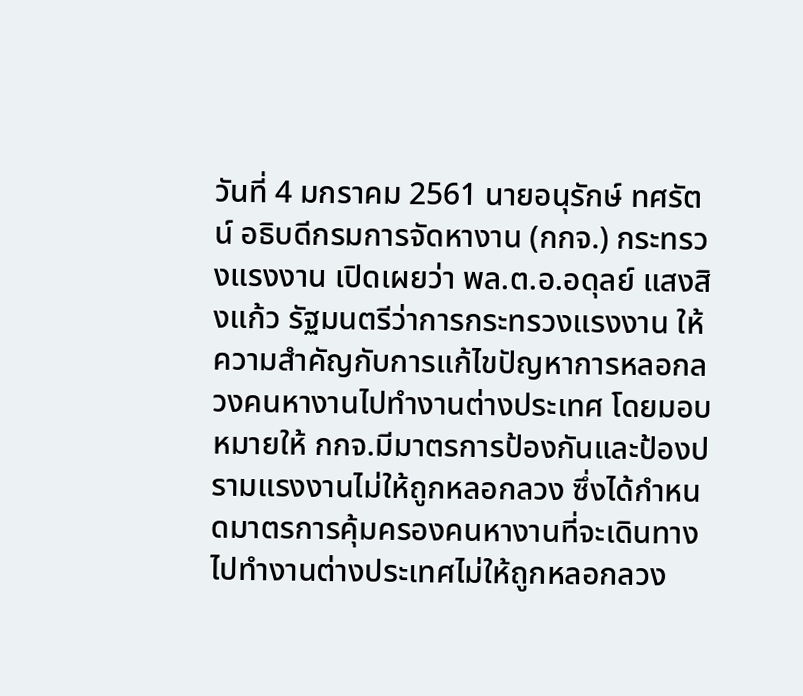วันที่ 4 มกราคม 2561 นายอนุรักษ์ ทศรัตน์ อธิบดีกรมการจัดหางาน (กกจ.) กระทรวงแรงงาน เปิดเผยว่า พล.ต.อ.อดุลย์ แสงสิงแก้ว รัฐมนตรีว่าการกระทรวงแรงงาน ให้ความสำคัญกับการแก้ไขปัญหาการหลอกลวงคนหางานไปทำงานต่างประเทศ โดยมอบหมายให้ กกจ.มีมาตรการป้องกันและป้องปรามแรงงานไม่ให้ถูกหลอกลวง ซึ่งได้กำหนดมาตรการคุ้มครองคนหางานที่จะเดินทางไปทำงานต่างประเทศไม่ให้ถูกหลอกลวง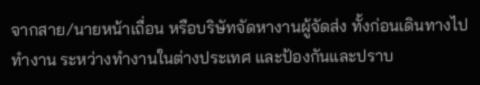จากสาย/นายหน้าเถื่อน หรือบริษัทจัดหางานผู้จัดส่ง ทั้งก่อนเดินทางไปทำงาน ระหว่างทำงานในต่างประเทศ และป้องกันและปราบ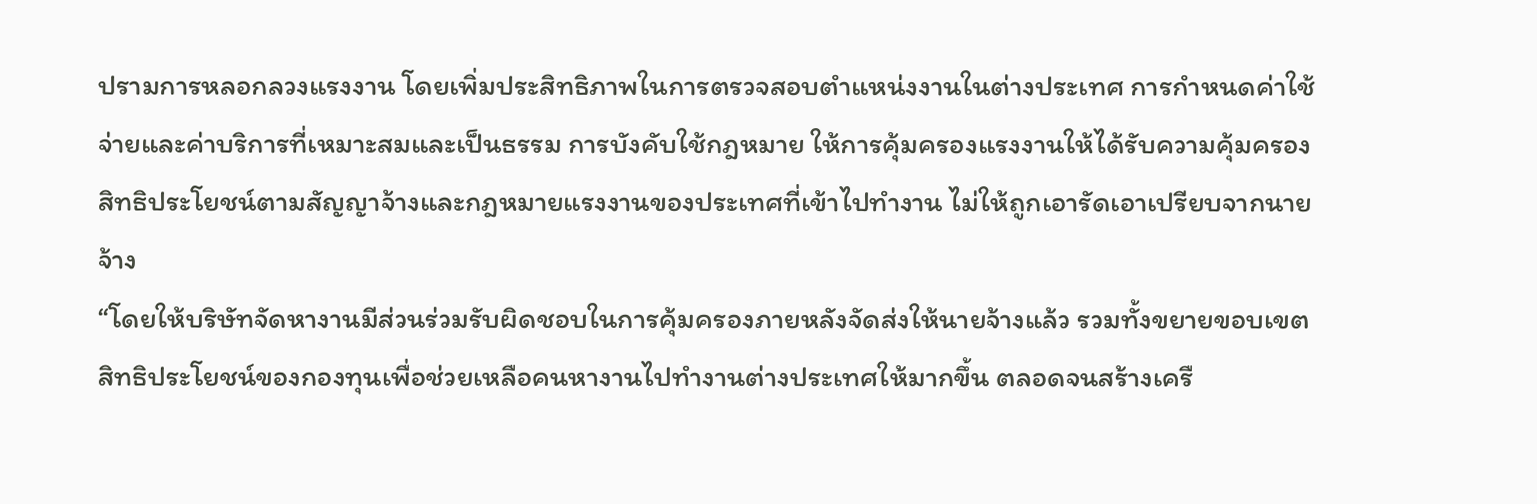ปรามการหลอกลวงแรงงาน โดยเพิ่มประสิทธิภาพในการตรวจสอบตำแหน่งงานในต่างประเทศ การกำหนดค่าใช้จ่ายและค่าบริการที่เหมาะสมและเป็นธรรม การบังคับใช้กฎหมาย ให้การคุ้มครองแรงงานให้ได้รับความคุ้มครองสิทธิประโยชน์ตามสัญญาจ้างและกฎหมายแรงงานของประเทศที่เข้าไปทำงาน ไม่ให้ถูกเอารัดเอาเปรียบจากนายจ้าง
“โดยให้บริษัทจัดหางานมีส่วนร่วมรับผิดชอบในการคุ้มครองภายหลังจัดส่งให้นายจ้างแล้ว รวมทั้งขยายขอบเขตสิทธิประโยชน์ของกองทุนเพื่อช่วยเหลือคนหางานไปทำงานต่างประเทศให้มากขึ้น ตลอดจนสร้างเครื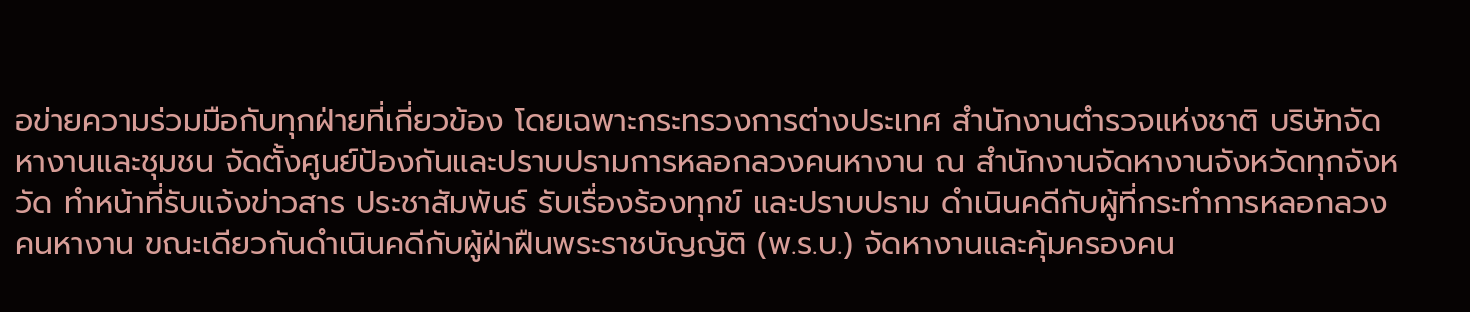อข่ายความร่วมมือกับทุกฝ่ายที่เกี่ยวข้อง โดยเฉพาะกระทรวงการต่างประเทศ สำนักงานตำรวจแห่งชาติ บริษัทจัดหางานและชุมชน จัดตั้งศูนย์ป้องกันและปราบปรามการหลอกลวงคนหางาน ณ สำนักงานจัดหางานจังหวัดทุกจังหวัด ทำหน้าที่รับแจ้งข่าวสาร ประชาสัมพันธ์ รับเรื่องร้องทุกข์ และปราบปราม ดำเนินคดีกับผู้ที่กระทำการหลอกลวงคนหางาน ขณะเดียวกันดำเนินคดีกับผู้ฝ่าฝืนพระราชบัญญัติ (พ.ร.บ.) จัดหางานและคุ้มครองคน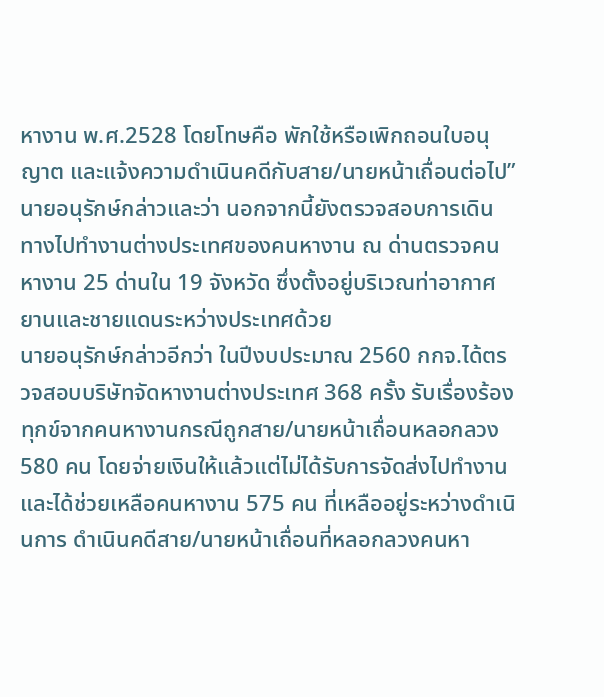หางาน พ.ศ.2528 โดยโทษคือ พักใช้หรือเพิกถอนใบอนุญาต และแจ้งความดำเนินคดีกับสาย/นายหน้าเถื่อนต่อไป” นายอนุรักษ์กล่าวและว่า นอกจากนี้ยังตรวจสอบการเดินทางไปทำงานต่างประเทศของคนหางาน ณ ด่านตรวจคนหางาน 25 ด่านใน 19 จังหวัด ซึ่งตั้งอยู่บริเวณท่าอากาศยานและชายแดนระหว่างประเทศด้วย
นายอนุรักษ์กล่าวอีกว่า ในปีงบประมาณ 2560 กกจ.ได้ตรวจสอบบริษัทจัดหางานต่างประเทศ 368 ครั้ง รับเรื่องร้องทุกข์จากคนหางานกรณีถูกสาย/นายหน้าเถื่อนหลอกลวง 580 คน โดยจ่ายเงินให้แล้วแต่ไม่ได้รับการจัดส่งไปทำงาน และได้ช่วยเหลือคนหางาน 575 คน ที่เหลืออยู่ระหว่างดำเนินการ ดำเนินคดีสาย/นายหน้าเถื่อนที่หลอกลวงคนหา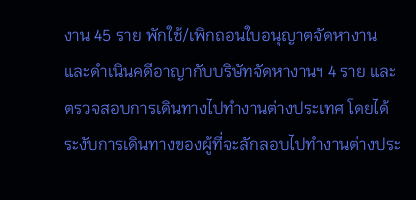งาน 45 ราย พักใช้/เพิกถอนใบอนุญาตจัดหางานและดำเนินคดีอาญากับบริษัทจัดหางานฯ 4 ราย และตรวจสอบการเดินทางไปทำงานต่างประเทศ โดยได้ระงับการเดินทางของผู้ที่จะลักลอบไปทำงานต่างประ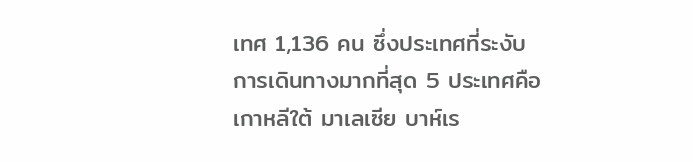เทศ 1,136 คน ซึ่งประเทศที่ระงับการเดินทางมากที่สุด 5 ประเทศคือ เกาหลีใต้ มาเลเซีย บาห์เร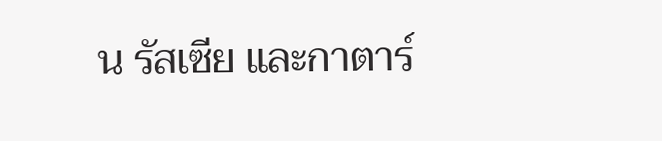น รัสเซีย และกาตาร์